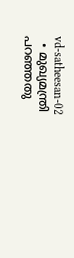vd-satheesan-02
  • മുഖ്യമന്ത്രി പറഞ്ഞതു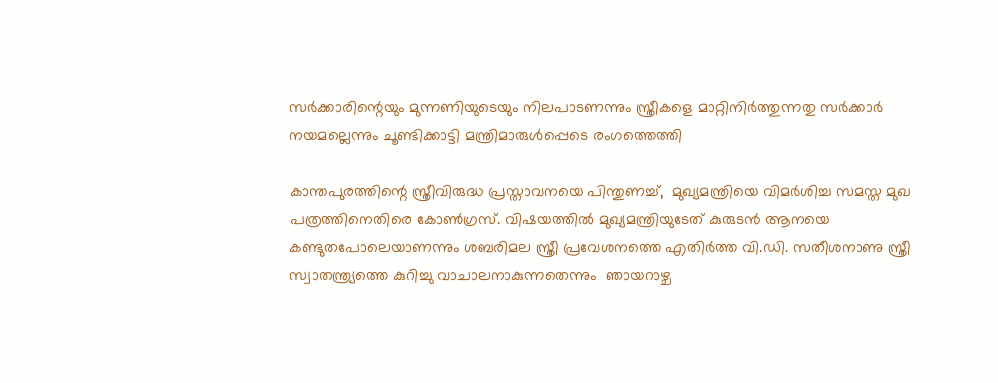സര്‍ക്കാരിന്റെയും മുന്നണിയുടെയും നിലപാടണന്നും സ്ത്രീകളെ മാറ്റിനിര്‍ത്തുന്നതു സര്‍ക്കാര്‍ നയമല്ലെന്നും ചൂണ്ടിക്കാട്ടി മന്ത്രിമാരുള്‍പ്പെടെ രംഗത്തെത്തി

കാന്തപുരത്തിന്റെ സ്ത്രീവിരുദ്ധ പ്രസ്താവനയെ പിന്തുണച്ച്,  മുഖ്യമന്ത്രിയെ വിമര്‍ശിച്ച സമസ്ത മുഖ പത്രത്തിനെതിരെ കോണ്‍ഗ്രസ്. വിഷയത്തില്‍ മുഖ്യമന്ത്രിയുടേത് കുരുടന്‍ ആനയെ കണ്ടുതപോലെയാണന്നും ശബരിമല സ്ത്രീ പ്രവേശനത്തെ എതിര്‍ത്ത വി.ഡി. സതീശനാണു സ്ത്രീ സ്വാതന്ത്ര്യത്തെ കുറിച്ചു വാചാലനാകുന്നതെന്നും  ഞായറാഴ്ച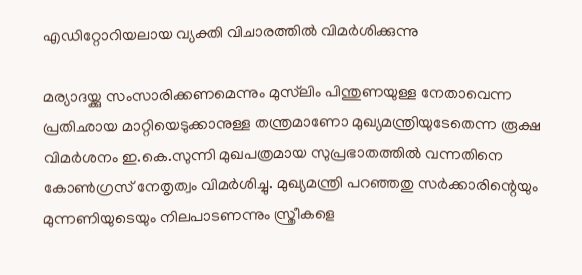എഡിറ്റോറിയലായ വ്യക്തി വിചാരത്തില്‍ വിമര്‍ശിക്കുന്നു

മര്യാദയ്ക്കു സംസാരിക്കണമെന്നും മുസ്‌‌ലിം പിന്തുണയുള്ള നേതാവെന്ന പ്രതിഛായ മാറ്റിയെടുക്കാനുള്ള തന്ത്രമാണോ മുഖ്യമന്ത്രിയുടേതെന്ന രൂക്ഷ വിമര്‍ശനം ഇ.കെ.സുന്നി മുഖപത്രമായ സുപ്രഭാതത്തില്‍ വന്നതിനെ കോണ്‍ഗ്രസ് നേതൃത്വം വിമര്‍ശിച്ചു. മുഖ്യമന്ത്രി പറഞ്ഞതു സര്‍ക്കാരിന്റെയും മുന്നണിയുടെയും നിലപാടണന്നും സ്ത്രീകളെ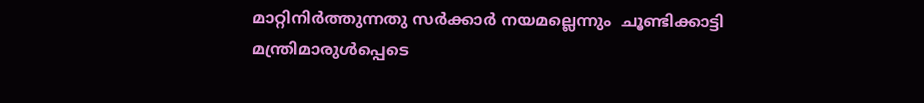മാറ്റിനിര്‍ത്തുന്നതു സര്‍ക്കാര്‍ നയമല്ലെന്നും  ചൂണ്ടിക്കാട്ടി മന്ത്രിമാരുള്‍പ്പെടെ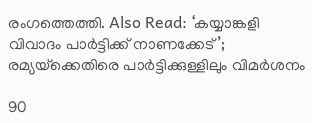രംഗത്തെത്തി. Also Read: ‘കയ്യാങ്കളി വിവാദം പാർട്ടിക്ക് നാണക്കേട്’; രമ്യയ്‌‌ക്കെതിരെ പാർട്ടിക്കുള്ളിലും വിമർശനം

90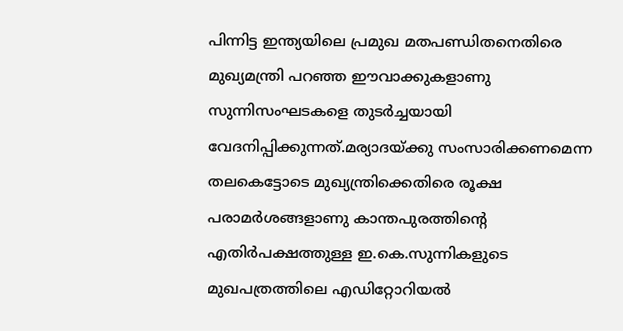പിന്നിട്ട ഇന്ത്യയിലെ പ്രമുഖ മതപണ്ഡിതനെതിരെ മുഖ്യമന്ത്രി പറഞ്ഞ ഈവാക്കുകളാണു സുന്നിസംഘടകളെ തുടര്‍ച്ചയായി വേദനിപ്പിക്കുന്നത്.മര്യാദയ്ക്കു സംസാരിക്കണമെന്ന തലകെട്ടോടെ മുഖ്യന്ത്രിക്കെതിരെ രൂക്ഷ പരാമര്‍ശങ്ങളാണു കാന്തപുരത്തിന്റെ എതിര്‍പക്ഷത്തുള്ള ഇ.കെ.സുന്നികളുടെ മുഖപത്രത്തിലെ എഡിറ്റോറിയല്‍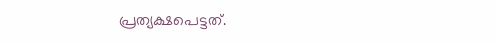പ്രത്യക്ഷപെട്ടത്.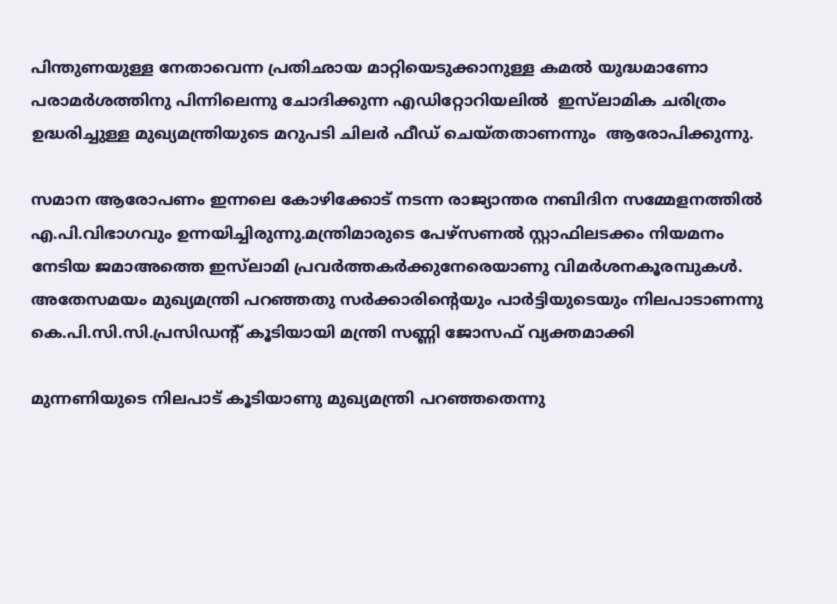പിന്തുണയുള്ള നേതാവെന്ന പ്രതിഛായ മാറ്റിയെടുക്കാനുള്ള കമല്‍ യുദ്ധമാണോ പരാമര്‍ശത്തിനു പിന്നിലെന്നു ചോദിക്കുന്ന എഡിറ്റോറിയലില്‍  ഇസ്‌ലാമിക ചരിത്രം ഉദ്ധരിച്ചുള്ള മുഖ്യമന്ത്രിയുടെ മറുപടി ചിലര്‍ ഫീഡ് ചെയ്തതാണന്നും  ആരോപിക്കുന്നു.

സമാന ആരോപണം ഇന്നലെ കോഴിക്കോട് നടന്ന രാജ്യാന്തര നബിദിന സമ്മേളനത്തില്‍ എ.പി.വിഭാഗവും ഉന്നയിച്ചിരുന്നു.മന്ത്രിമാരുടെ പേഴ്സണല്‍ സ്റ്റാഫിലടക്കം നിയമനം നേടിയ ജമാഅത്തെ ഇസ്‌ലാമി പ്രവര്‍ത്തകര്‍ക്കുനേരെയാണു വിമര്‍ശനകൂരമ്പുകള്‍. അതേസമയം മുഖ്യമന്ത്രി പറഞ്ഞതു സര്‍ക്കാരിന്റെയും പാര്‍ട്ടിയുടെയും നിലപാടാണന്നു കെ.പി.സി.സി.പ്രസിഡന്റ് കൂടിയായി മന്ത്രി സണ്ണി ജോസഫ് വ്യക്തമാക്കി

മുന്നണിയുടെ നിലപാട് കൂടിയാണു മുഖ്യമന്ത്രി പറഞ്ഞതെന്നു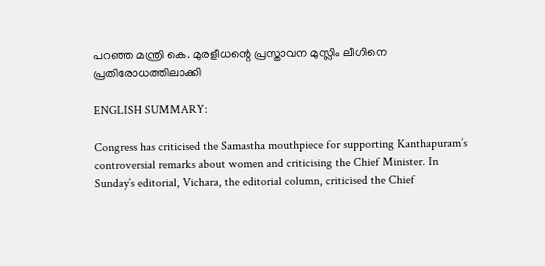പറഞ്ഞ മന്ത്രി കെ. മുരളീധന്റെ പ്രസ്താവന മുസ്ലിം ലീഗിനെ പ്രതിരോധത്തിലാക്കി

ENGLISH SUMMARY:

Congress has criticised the Samastha mouthpiece for supporting Kanthapuram’s controversial remarks about women and criticising the Chief Minister. In Sunday’s editorial, Vichara, the editorial column, criticised the Chief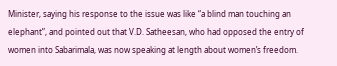Minister, saying his response to the issue was like “a blind man touching an elephant”, and pointed out that V.D. Satheesan, who had opposed the entry of women into Sabarimala, was now speaking at length about women’s freedom.